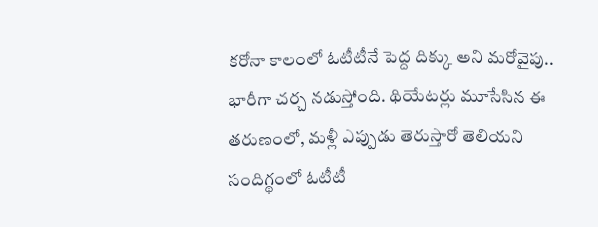కరోనా కాలంలో ఓటీటీనే పెద్ద దిక్కు అని మరోవైపు.. భారీగా చర్చ నడుస్తోంది. థియేటర్లు మూసేసిన ఈ తరుణంలో, మళ్లీ ఎప్పుడు తెరుస్తారో తెలియని సందిగ్థంలో ఓటీటీ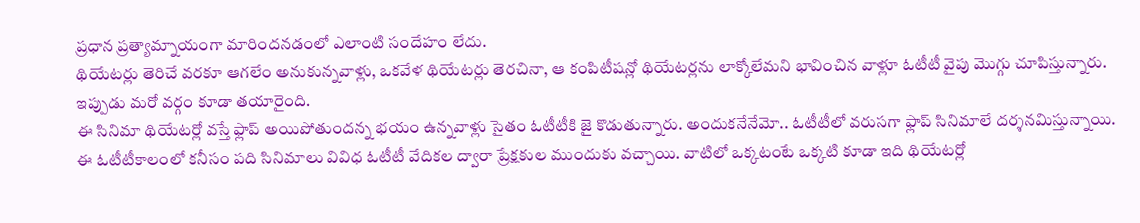ప్రధాన ప్రత్యామ్నాయంగా మారిందనడంలో ఎలాంటి సందేహం లేదు.
థియేటర్లు తెరిచే వరకూ ఆగలేం అనుకున్నవాళ్లు, ఒకవేళ థియేటర్లు తెరచినా, ఆ కంపిటీషన్లో థియేటర్లను లాక్కోలేమని భావించిన వాళ్లూ ఓటీటీ వైపు మొగ్గు చూపిస్తున్నారు. ఇప్పుడు మరో వర్గం కూడా తయారైంది.
ఈ సినిమా థియేటర్లో వస్తే ఫ్లాప్ అయిపోతుందన్న భయం ఉన్నవాళ్లు సైతం ఓటీటీకి జై కొడుతున్నారు. అందుకనేనేమో.. ఓటీటీలో వరుసగా ఫ్లాప్ సినిమాలే దర్శనమిస్తున్నాయి.
ఈ ఓటీటీకాలంలో కనీసం పది సినిమాలు వివిధ ఓటీటీ వేదికల ద్వారా ప్రేక్షకుల ముందుకు వచ్చాయి. వాటిలో ఒక్కటంటే ఒక్కటి కూడా ఇది థియేటర్లో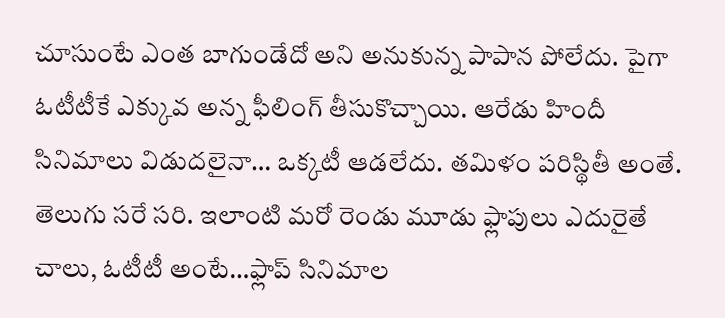చూసుంటే ఎంత బాగుండేదో అని అనుకున్న పాపాన పోలేదు. పైగా ఓటీటీకే ఎక్కువ అన్న ఫీలింగ్ తీసుకొచ్చాయి. ఆరేడు హిందీ సినిమాలు విడుదలైనా… ఒక్కటీ ఆడలేదు. తమిళం పరిస్థితీ అంతే. తెలుగు సరే సరి. ఇలాంటి మరో రెండు మూడు ఫ్లాపులు ఎదురైతే చాలు, ఓటీటీ అంటే…ఫ్లాప్ సినిమాల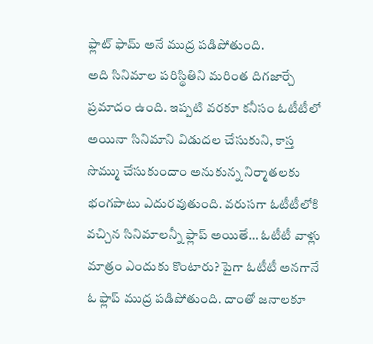ఫ్లాట్ ఫామ్ అనే ముద్ర పడిపోతుంది.
అది సినిమాల పరిస్థితిని మరింత దిగజార్చే ప్రమాదం ఉంది. ఇప్పటి వరకూ కనీసం ఓటీటీలో అయినా సినిమాని విడుదల చేసుకుని, కాస్త సొమ్ము చేసుకుందాం అనుకున్న నిర్మాతలకు భంగపాటు ఎదురవుతుంది. వరుసగా ఓటీటీలోకి వచ్చిన సినిమాలన్నీ ఫ్లాప్ అయితే… ఓటీటీ వాళ్లు మాత్రం ఎందుకు కొంటారు? పైగా ఓటీటీ అనగానే ఓ ఫ్లాప్ ముద్ర పడిపోతుంది. దాంతో జనాలకూ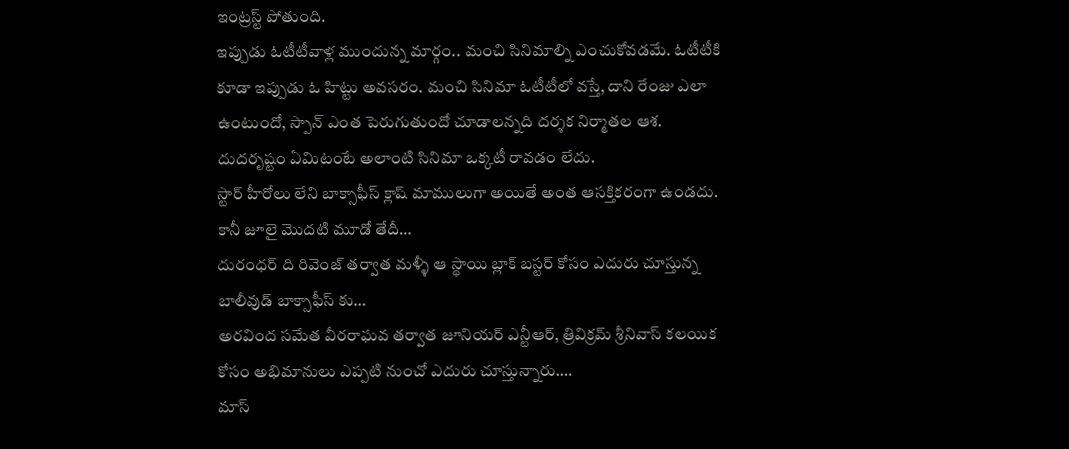ఇంట్రస్ట్ పోతుంది.
ఇప్పుడు ఓటీటీవాళ్ల ముందున్న మార్గం.. మంచి సినిమాల్ని ఎంచుకోవడమే. ఓటీటీకి కూడా ఇప్పుడు ఓ హిట్టు అవసరం. మంచి సినిమా ఓటీటీలో వస్తే, దాని రేంజు ఎలా ఉంటుందో, స్పాన్ ఎంత పెరుగుతుందో చూడాలన్నది దర్శక నిర్మాతల ఆశ. దుదరృష్టం ఏమిటంటే అలాంటి సినిమా ఒక్కటీ రావడం లేదు.
స్టార్ హీరోలు లేని బాక్సాఫీస్ క్లాష్ మాములుగా అయితే అంత ఆసక్తికరంగా ఉండదు. కానీ జూలై మొదటి మూడో తేదీ…
దురంధర్ ది రివెంజ్ తర్వాత మళ్ళీ ఆ స్థాయి బ్లాక్ బస్టర్ కోసం ఎదురు చూస్తున్న బాలీవుడ్ బాక్సాఫీస్ కు…
అరవింద సమేత వీరరాఘవ తర్వాత జూనియర్ ఎన్టీఆర్, త్రివిక్రమ్ శ్రీనివాస్ కలయిక కోసం అభిమానులు ఎప్పటి నుంచో ఎదురు చూస్తున్నారు.…
మాస్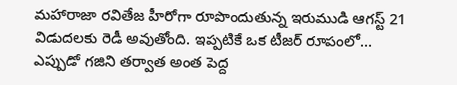మహారాజా రవితేజ హీరోగా రూపొందుతున్న ఇరుముడి ఆగస్ట్ 21 విడుదలకు రెడీ అవుతోంది. ఇప్పటికే ఒక టీజర్ రూపంలో…
ఎప్పుడో గజిని తర్వాత అంత పెద్ద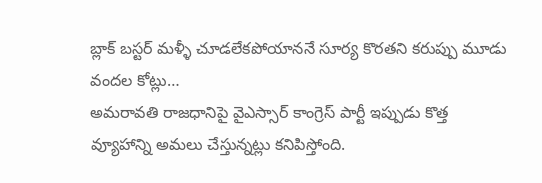బ్లాక్ బస్టర్ మళ్ళీ చూడలేకపోయాననే సూర్య కొరతని కరుప్పు మూడు వందల కోట్లు…
అమరావతి రాజధానిపై వైఎస్సార్ కాంగ్రెస్ పార్టీ ఇప్పుడు కొత్త వ్యూహాన్ని అమలు చేస్తున్నట్లు కనిపిస్తోంది.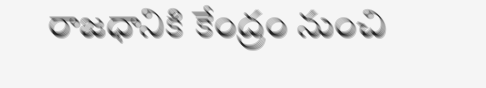రాజధానికి కేంద్రం నుంచి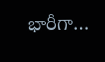భారీగా…